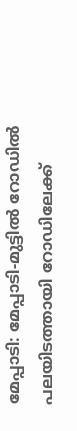മേപ്പാടി: മേപ്പാടി-മുട്ടിൽ റോഡിൽ പലയിടത്തായി റോഡിലേക്ക്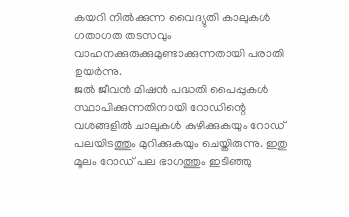കയറി നിൽക്കുന്ന വൈദ്യുതി കാലുകൾ ഗതാഗത തടസവും വാഹനക്കുരുക്കുമുണ്ടാക്കുന്നതായി പരാതി ഉയർന്നു.
ജൽ ജീവൻ മിഷൻ പദ്ധതി പൈപ്പുകൾ സ്ഥാപിക്കുന്നതിനായി റോഡിന്റെ വശങ്ങളിൽ ചാലുകൾ കുഴിക്കുകയും റോഡ് പലയിടത്തും മുറിക്കുകയും ചെയ്തിരുന്നു. ഇതു മൂലം റോഡ് പല ഭാഗത്തും ഇടിഞ്ഞു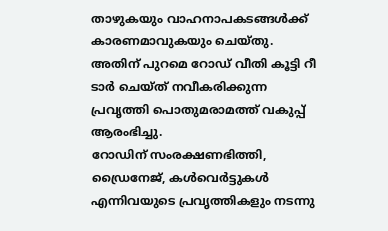താഴുകയും വാഹനാപകടങ്ങൾക്ക് കാരണമാവുകയും ചെയ്തു. അതിന് പുറമെ റോഡ് വീതി കൂട്ടി റീ ടാർ ചെയ്ത് നവീകരിക്കുന്ന പ്രവൃത്തി പൊതുമരാമത്ത് വകുപ്പ് ആരംഭിച്ചു.
റോഡിന് സംരക്ഷണഭിത്തി, ഡ്രൈനേജ്, കൾവെർട്ടുകൾ എന്നിവയുടെ പ്രവൃത്തികളും നടന്നു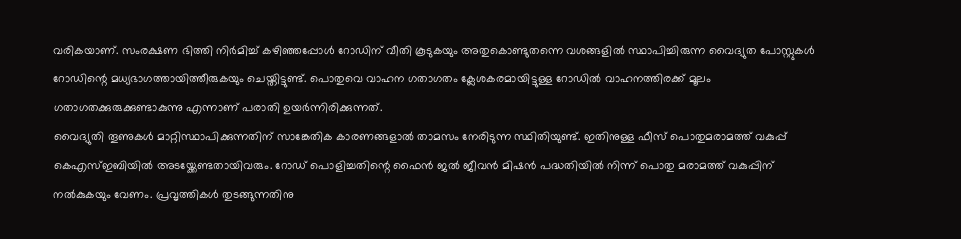വരികയാണ്. സംരക്ഷണ ഭിത്തി നിർമിച്ച് കഴിഞ്ഞപ്പോൾ റോഡിന് വീതി കൂടുകയും അതുകൊണ്ടുതന്നെ വശങ്ങളിൽ സ്ഥാപിച്ചിരുന്ന വൈദ്യുത പോസ്റ്റുകൾ റോഡിന്റെ മധ്യഭാഗത്തായിത്തീരുകയും ചെയ്തിട്ടുണ്ട്. പൊതുവെ വാഹന ഗതാഗതം ക്ലേശകരമായിട്ടുള്ള റോഡിൽ വാഹനത്തിരക്ക് മൂലം ഗതാഗതക്കുരുക്കുണ്ടാകുന്നു എന്നാണ് പരാതി ഉയർന്നിരിക്കുന്നത്.
വൈദ്യുതി തൂണുകൾ മാറ്റിസ്ഥാപിക്കുന്നതിന് സാങ്കേതിക കാരണങ്ങളാൽ താമസം നേരിടുന്ന സ്ഥിതിയുണ്ട്. ഇതിനുള്ള ഫീസ് പൊതുമരാമത്ത് വകുപ്പ് കെഎസ്ഇബിയിൽ അടയ്ക്കേണ്ടതായിവരും. റോഡ് പൊളിച്ചതിന്റെ ഫൈൻ ജൽ ജീവൻ മിഷൻ പദ്ധതിയിൽ നിന്ന് പൊതു മരാമത്ത് വകുപ്പിന് നൽകുകയും വേണം. പ്രവൃത്തികൾ തുടങ്ങുന്നതിനു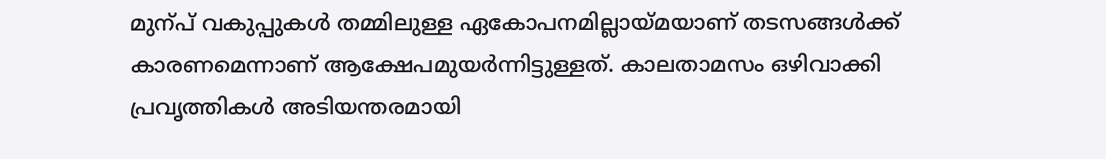മുന്പ് വകുപ്പുകൾ തമ്മിലുള്ള ഏകോപനമില്ലായ്മയാണ് തടസങ്ങൾക്ക് കാരണമെന്നാണ് ആക്ഷേപമുയർന്നിട്ടുള്ളത്. കാലതാമസം ഒഴിവാക്കി പ്രവൃത്തികൾ അടിയന്തരമായി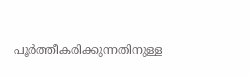പൂർത്തീകരിക്കുന്നതിനുള്ള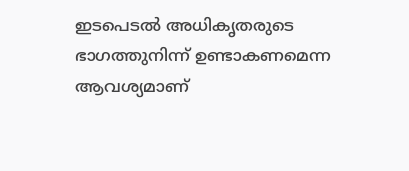ഇടപെടൽ അധികൃതരുടെ ഭാഗത്തുനിന്ന് ഉണ്ടാകണമെന്ന ആവശ്യമാണ്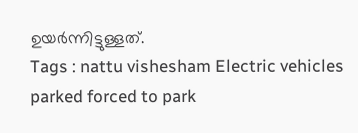ഉയർന്നിട്ടുള്ളത്.
Tags : nattu vishesham Electric vehicles parked forced to park